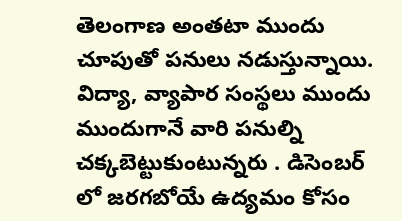తెలంగాణ అంతటా ముందు చూపుతో పనులు నడుస్తున్నాయి. విద్యా, వ్యాపార సంస్థలు ముందు ముందుగానే వారి పనుల్ని చక్కబెట్టుకుంటున్నరు . డిసెంబర్ లో జరగబోయే ఉద్యమం కోసం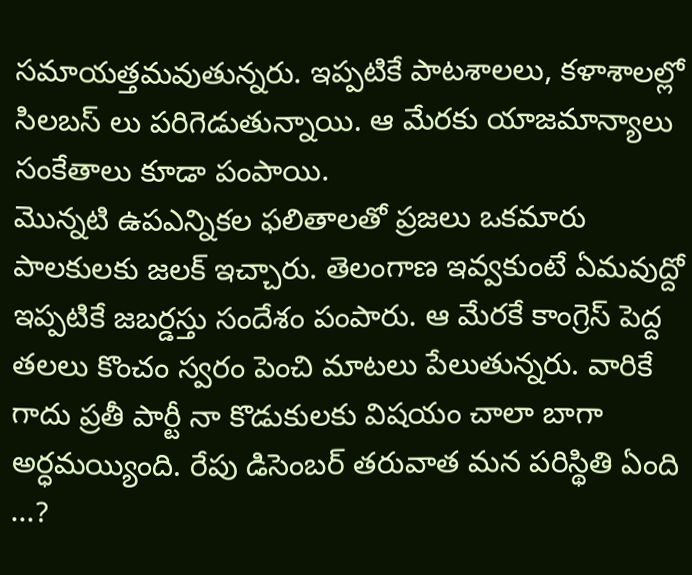సమాయత్తమవుతున్నరు. ఇప్పటికే పాటశాలలు, కళాశాలల్లో సిలబస్ లు పరిగెడుతున్నాయి. ఆ మేరకు యాజమాన్యాలు సంకేతాలు కూడా పంపాయి.
మొన్నటి ఉపఎన్నికల ఫలితాలతో ప్రజలు ఒకమారు పాలకులకు జలక్ ఇచ్చారు. తెలంగాణ ఇవ్వకుంటే ఏమవుద్దో ఇప్పటికే జబర్డస్తు సందేశం పంపారు. ఆ మేరకే కాంగ్రెస్ పెద్ద తలలు కొంచం స్వరం పెంచి మాటలు పేలుతున్నరు. వారికే గాదు ప్రతీ పార్టీ నా కొడుకులకు విషయం చాలా బాగా అర్ధమయ్యింది. రేపు డిసెంబర్ తరువాత మన పరిస్థితి ఏంది ...?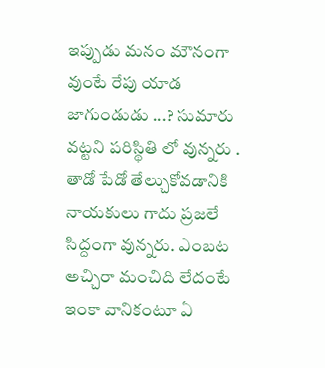ఇప్పుడు మనం మౌనంగా వుంటే రేపు యాడ జాగుండుడు ...? సుమారు వట్టని పరిస్థితి లో వున్నరు .
తాడో పేడో తేల్చుకోవడానికి నాయకులు గాదు ప్రజలే సిద్దంగా వున్నరు. ఎంబట అచ్చిరా మంచిది లేదంటే ఇంకా వానికంటూ ఏ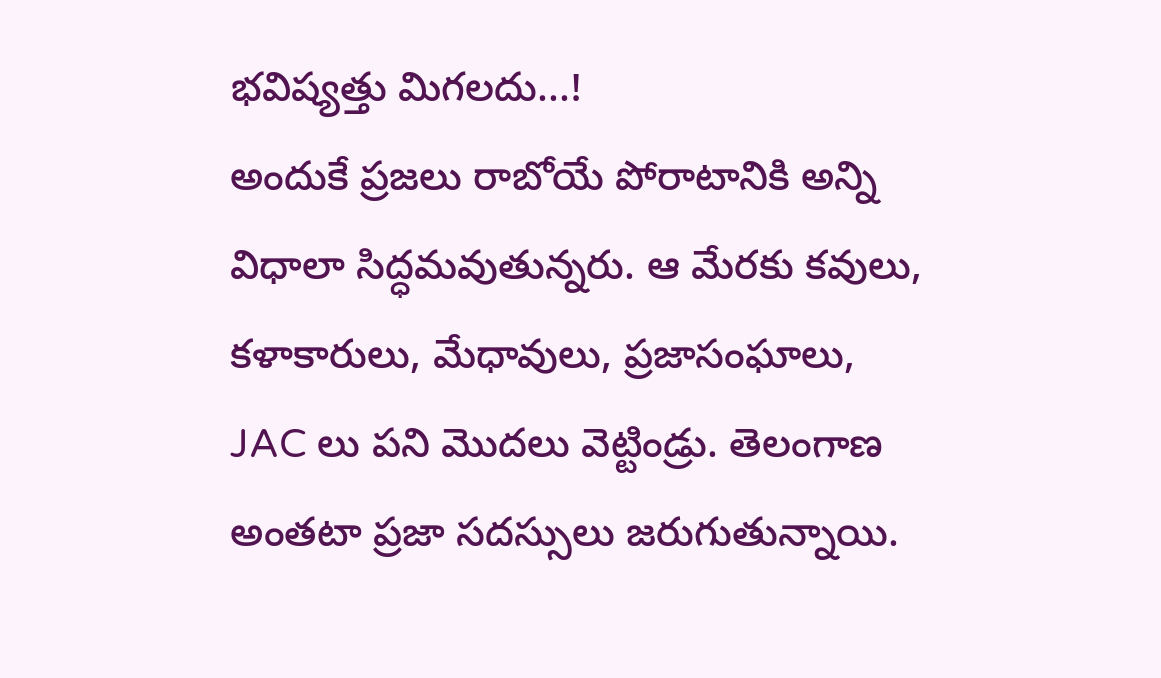భవిష్యత్తు మిగలదు...!
అందుకే ప్రజలు రాబోయే పోరాటానికి అన్ని విధాలా సిద్ధమవుతున్నరు. ఆ మేరకు కవులు, కళాకారులు, మేధావులు, ప్రజాసంఘాలు, JAC లు పని మొదలు వెట్టిండ్రు. తెలంగాణ అంతటా ప్రజా సదస్సులు జరుగుతున్నాయి.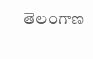తెలంగాణ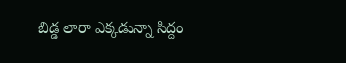బిడ్డ లారా ఎక్కడున్నా సిద్దం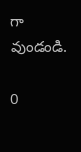గా వుండండి.

0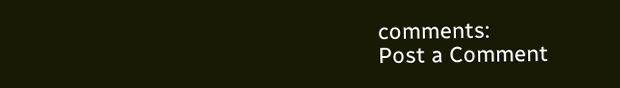comments:
Post a Comment